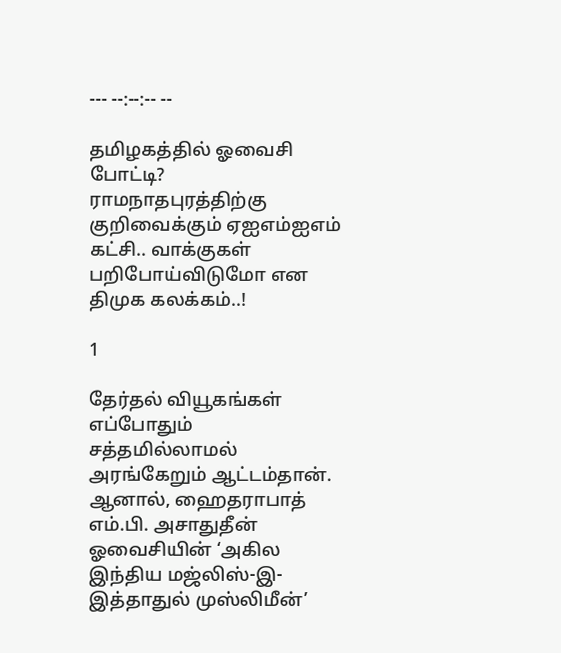--- --:--:-- --

தமிழகத்தில் ஓவைசி போட்டி? ராமநாதபுரத்திற்கு குறிவைக்கும் ஏஐஎம்ஐஎம் கட்சி.. வாக்குகள் பறிபோய்விடுமோ என திமுக கலக்கம்..!

1

தேர்தல் வியூகங்கள் எப்போதும் சத்தமில்லாமல் அரங்கேறும் ஆட்டம்தான். ஆனால், ஹைதராபாத் எம்.பி. அசாதுதீன் ஓவைசியின் ‘அகில இந்திய மஜ்லிஸ்-இ-இத்தாதுல் முஸ்லிமீன்’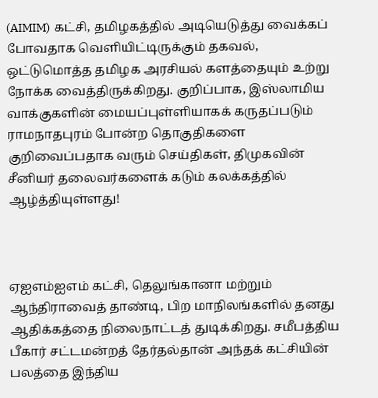(AIMIM) கட்சி, தமிழகத்தில் அடியெடுத்து வைக்கப் போவதாக வெளியிட்டிருக்கும் தகவல், ஒட்டுமொத்த தமிழக அரசியல் களத்தையும் உற்று நோக்க வைத்திருக்கிறது. குறிப்பாக, இஸ்லாமிய வாக்குகளின் மையப்புள்ளியாகக் கருதப்படும் ராமநாதபுரம் போன்ற தொகுதிகளை குறிவைப்பதாக வரும் செய்திகள், திமுகவின் சீனியர் தலைவர்களைக் கடும் கலக்கத்தில் ஆழ்த்தியுள்ளது!



ஏஐஎம்ஐஎம் கட்சி, தெலுங்கானா மற்றும் ஆந்திராவைத் தாண்டி, பிற மாநிலங்களில் தனது ஆதிக்கத்தை நிலைநாட்டத் துடிக்கிறது. சமீபத்திய பீகார் சட்டமன்றத் தேர்தல்தான் அந்தக் கட்சியின் பலத்தை இந்திய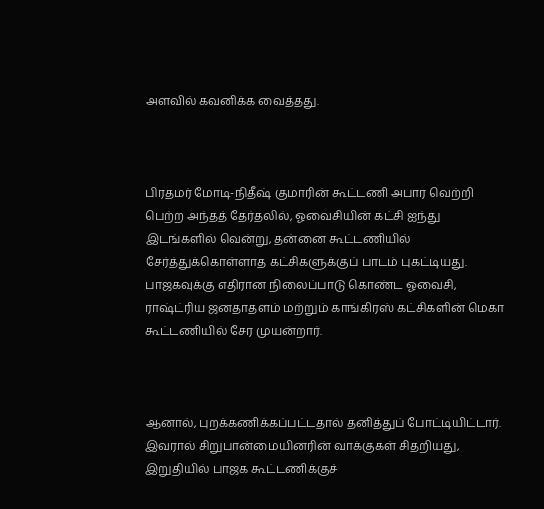அளவில் கவனிக்க வைத்தது.



பிரதமர் மோடி-நிதீஷ் குமாரின் கூட்டணி அபார வெற்றி பெற்ற அந்தத் தேர்தலில், ஓவைசியின் கட்சி ஐந்து இடங்களில் வென்று, தன்னை கூட்டணியில் சேர்த்துக்கொள்ளாத கட்சிகளுக்குப் பாடம் புகட்டியது. பாஜகவுக்கு எதிரான நிலைப்பாடு கொண்ட ஓவைசி, ராஷ்ட்ரிய ஜனதாதளம் மற்றும் காங்கிரஸ் கட்சிகளின் மெகா கூட்டணியில் சேர முயன்றார்.



ஆனால், புறக்கணிக்கப்பட்டதால் தனித்துப் போட்டியிட்டார். இவரால் சிறுபான்மையினரின் வாக்குகள் சிதறியது, இறுதியில் பாஜக கூட்டணிக்குச்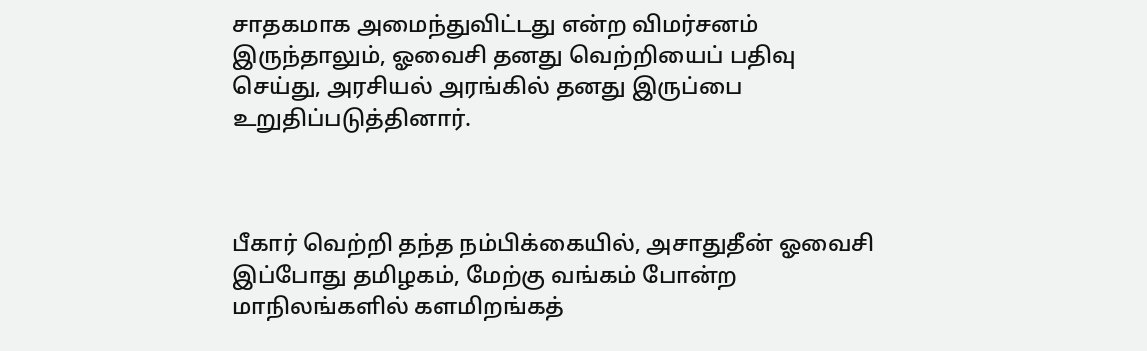சாதகமாக அமைந்துவிட்டது என்ற விமர்சனம் இருந்தாலும், ஓவைசி தனது வெற்றியைப் பதிவு செய்து, அரசியல் அரங்கில் தனது இருப்பை உறுதிப்படுத்தினார்.



பீகார் வெற்றி தந்த நம்பிக்கையில், அசாதுதீன் ஓவைசி இப்போது தமிழகம், மேற்கு வங்கம் போன்ற மாநிலங்களில் களமிறங்கத்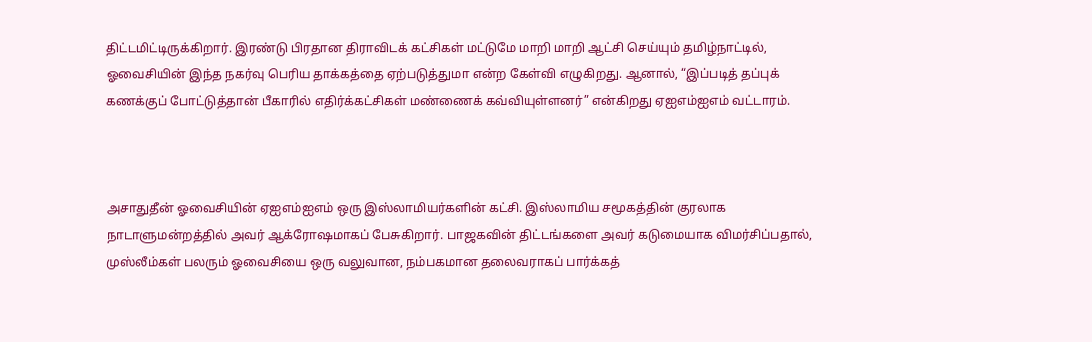திட்டமிட்டிருக்கிறார். இரண்டு பிரதான திராவிடக் கட்சிகள் மட்டுமே மாறி மாறி ஆட்சி செய்யும் தமிழ்நாட்டில், ஓவைசியின் இந்த நகர்வு பெரிய தாக்கத்தை ஏற்படுத்துமா என்ற கேள்வி எழுகிறது. ஆனால், “இப்படித் தப்புக் கணக்குப் போட்டுத்தான் பீகாரில் எதிர்க்கட்சிகள் மண்ணைக் கவ்வியுள்ளனர்” என்கிறது ஏஐஎம்ஐஎம் வட்டாரம்.



அசாதுதீன் ஓவைசியின் ஏஐஎம்ஐஎம் ஒரு இஸ்லாமியர்களின் கட்சி. இஸ்லாமிய சமூகத்தின் குரலாக நாடாளுமன்றத்தில் அவர் ஆக்ரோஷமாகப் பேசுகிறார். பாஜகவின் திட்டங்களை அவர் கடுமையாக விமர்சிப்பதால், முஸ்லீம்கள் பலரும் ஓவைசியை ஒரு வலுவான, நம்பகமான தலைவராகப் பார்க்கத்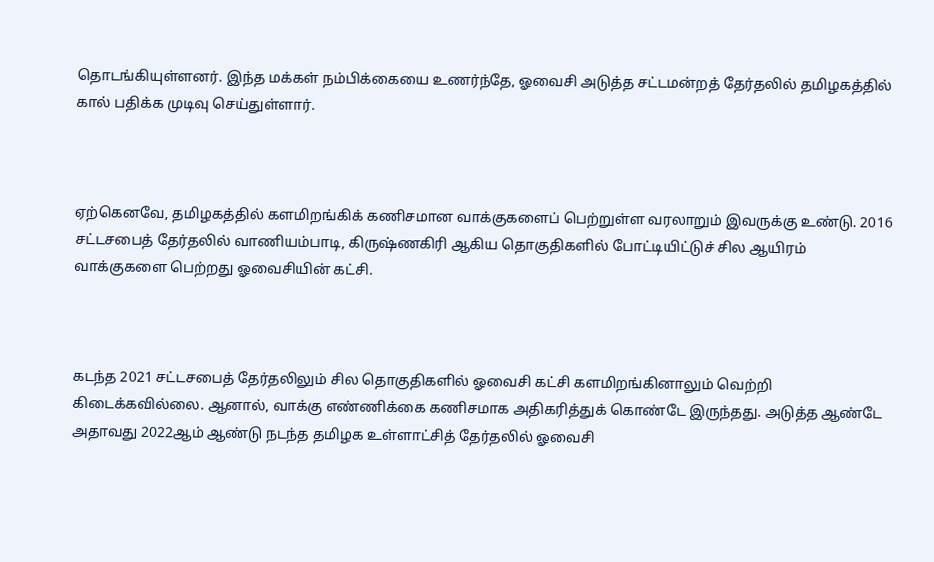தொடங்கியுள்ளனர். இந்த மக்கள் நம்பிக்கையை உணர்ந்தே, ஓவைசி அடுத்த சட்டமன்றத் தேர்தலில் தமிழகத்தில் கால் பதிக்க முடிவு செய்துள்ளார்.



ஏற்கெனவே, தமிழகத்தில் களமிறங்கிக் கணிசமான வாக்குகளைப் பெற்றுள்ள வரலாறும் இவருக்கு உண்டு. 2016 சட்டசபைத் தேர்தலில் வாணியம்பாடி, கிருஷ்ணகிரி ஆகிய தொகுதிகளில் போட்டியிட்டுச் சில ஆயிரம் வாக்குகளை பெற்றது ஓவைசியின் கட்சி.



கடந்த 2021 சட்டசபைத் தேர்தலிலும் சில தொகுதிகளில் ஓவைசி கட்சி களமிறங்கினாலும் வெற்றி கிடைக்கவில்லை. ஆனால், வாக்கு எண்ணிக்கை கணிசமாக அதிகரித்துக் கொண்டே இருந்தது. அடுத்த ஆண்டே அதாவது 2022ஆம் ஆண்டு நடந்த தமிழக உள்ளாட்சித் தேர்தலில் ஓவைசி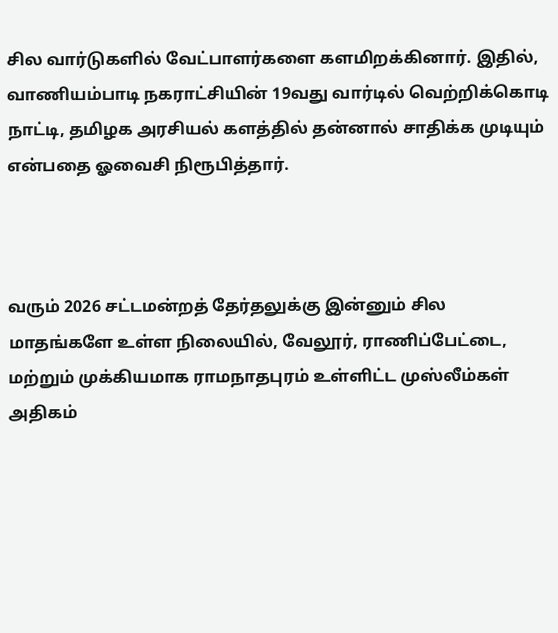சில வார்டுகளில் வேட்பாளர்களை களமிறக்கினார். இதில், வாணியம்பாடி நகராட்சியின் 19வது வார்டில் வெற்றிக்கொடி நாட்டி, தமிழக அரசியல் களத்தில் தன்னால் சாதிக்க முடியும் என்பதை ஓவைசி நிரூபித்தார்.



வரும் 2026 சட்டமன்றத் தேர்தலுக்கு இன்னும் சில மாதங்களே உள்ள நிலையில், வேலூர், ராணிப்பேட்டை, மற்றும் முக்கியமாக ராமநாதபுரம் உள்ளிட்ட முஸ்லீம்கள் அதிகம்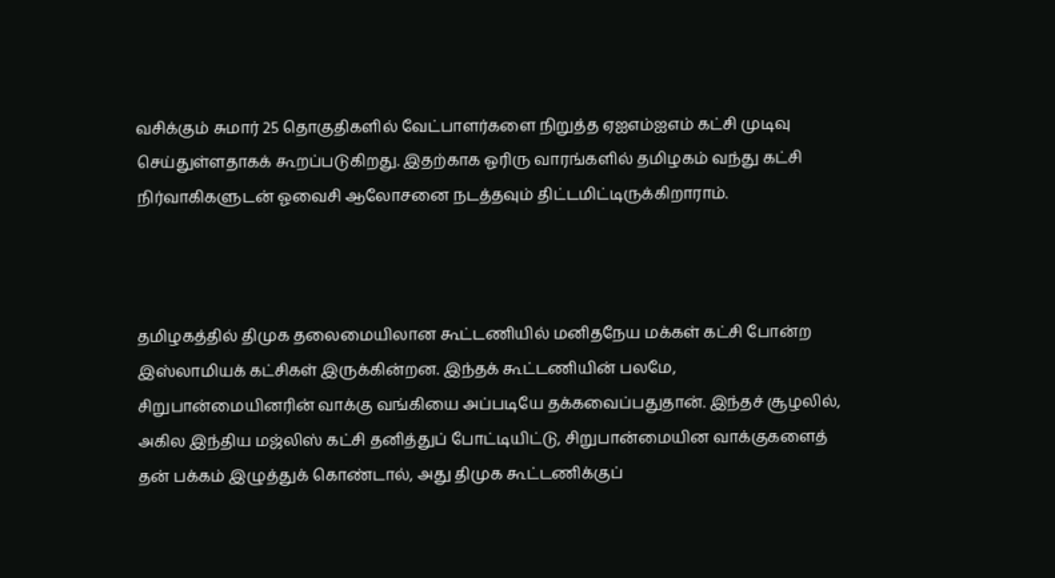வசிக்கும் சுமார் 25 தொகுதிகளில் வேட்பாளர்களை நிறுத்த ஏஐஎம்ஐஎம் கட்சி முடிவு செய்துள்ளதாகக் கூறப்படுகிறது. இதற்காக ஓரிரு வாரங்களில் தமிழகம் வந்து கட்சி நிர்வாகிகளுடன் ஓவைசி ஆலோசனை நடத்தவும் திட்டமிட்டிருக்கிறாராம்.



தமிழகத்தில் திமுக தலைமையிலான கூட்டணியில் மனிதநேய மக்கள் கட்சி போன்ற இஸ்லாமியக் கட்சிகள் இருக்கின்றன. இந்தக் கூட்டணியின் பலமே, சிறுபான்மையினரின் வாக்கு வங்கியை அப்படியே தக்கவைப்பதுதான். இந்தச் சூழலில், அகில இந்திய மஜ்லிஸ் கட்சி தனித்துப் போட்டியிட்டு, சிறுபான்மையின வாக்குகளைத் தன் பக்கம் இழுத்துக் கொண்டால், அது திமுக கூட்டணிக்குப்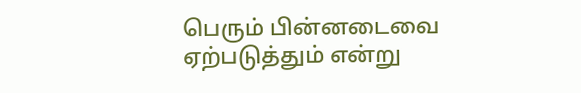பெரும் பின்னடைவை ஏற்படுத்தும் என்று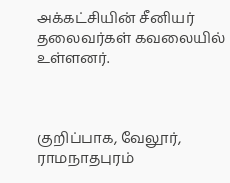அக்கட்சியின் சீனியர் தலைவர்கள் கவலையில் உள்ளனர்.



குறிப்பாக, வேலூர், ராமநாதபுரம்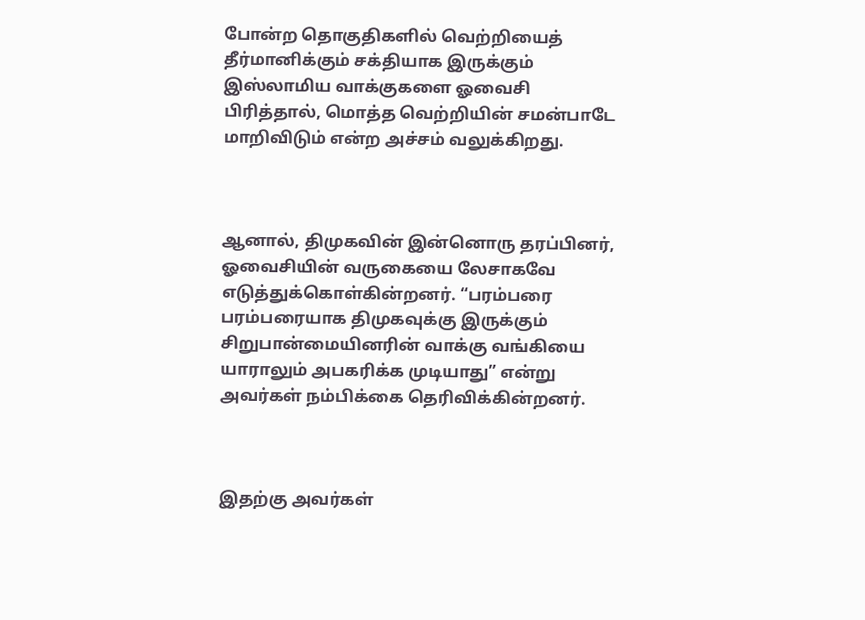போன்ற தொகுதிகளில் வெற்றியைத் தீர்மானிக்கும் சக்தியாக இருக்கும் இஸ்லாமிய வாக்குகளை ஓவைசி பிரித்தால், மொத்த வெற்றியின் சமன்பாடே மாறிவிடும் என்ற அச்சம் வலுக்கிறது.



ஆனால், திமுகவின் இன்னொரு தரப்பினர், ஓவைசியின் வருகையை லேசாகவே எடுத்துக்கொள்கின்றனர். “பரம்பரை பரம்பரையாக திமுகவுக்கு இருக்கும் சிறுபான்மையினரின் வாக்கு வங்கியை யாராலும் அபகரிக்க முடியாது” என்று அவர்கள் நம்பிக்கை தெரிவிக்கின்றனர்.



இதற்கு அவர்கள்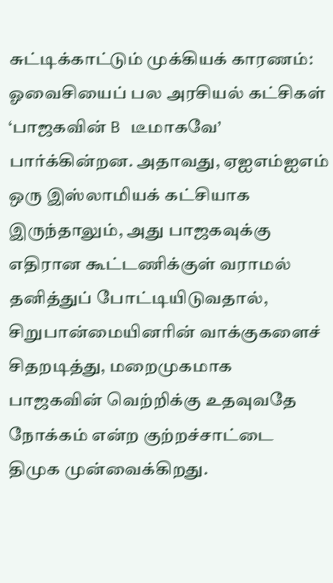சுட்டிக்காட்டும் முக்கியக் காரணம்: ஓவைசியைப் பல அரசியல் கட்சிகள் ‘பாஜகவின் B டீமாகவே’ பார்க்கின்றன. அதாவது, ஏஐஎம்ஐஎம் ஒரு இஸ்லாமியக் கட்சியாக இருந்தாலும், அது பாஜகவுக்கு எதிரான கூட்டணிக்குள் வராமல் தனித்துப் போட்டியிடுவதால், சிறுபான்மையினரின் வாக்குகளைச் சிதறடித்து, மறைமுகமாக பாஜகவின் வெற்றிக்கு உதவுவதே நோக்கம் என்ற குற்றச்சாட்டை திமுக முன்வைக்கிறது.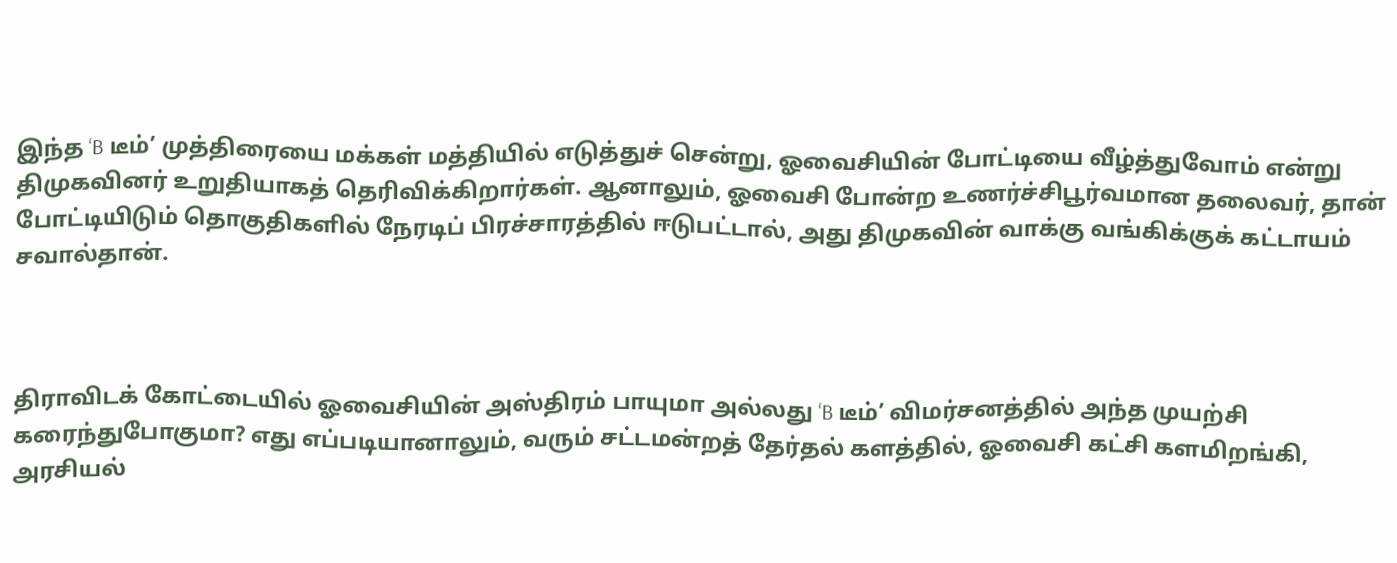இந்த ‘B டீம்’ முத்திரையை மக்கள் மத்தியில் எடுத்துச் சென்று, ஓவைசியின் போட்டியை வீழ்த்துவோம் என்று திமுகவினர் உறுதியாகத் தெரிவிக்கிறார்கள். ஆனாலும், ஓவைசி போன்ற உணர்ச்சிபூர்வமான தலைவர், தான் போட்டியிடும் தொகுதிகளில் நேரடிப் பிரச்சாரத்தில் ஈடுபட்டால், அது திமுகவின் வாக்கு வங்கிக்குக் கட்டாயம் சவால்தான்.



திராவிடக் கோட்டையில் ஓவைசியின் அஸ்திரம் பாயுமா அல்லது ‘B டீம்’ விமர்சனத்தில் அந்த முயற்சி கரைந்துபோகுமா? எது எப்படியானாலும், வரும் சட்டமன்றத் தேர்தல் களத்தில், ஓவைசி கட்சி களமிறங்கி, அரசியல்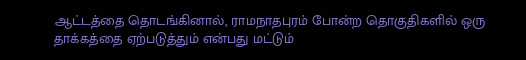ஆட்டத்தை தொடங்கினால், ராமநாதபுரம் போன்ற தொகுதிகளில் ஒரு தாக்கத்தை ஏற்படுத்தும் என்பது மட்டும்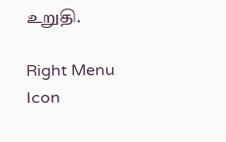உறுதி.

Right Menu Icon